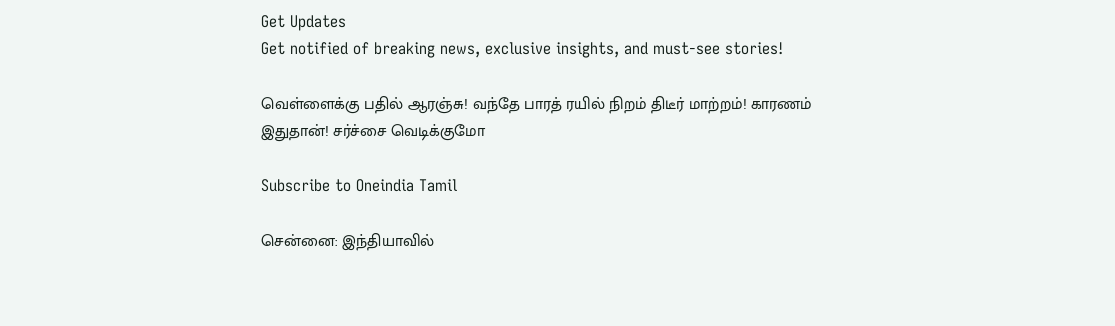Get Updates
Get notified of breaking news, exclusive insights, and must-see stories!

வெள்ளைக்கு பதில் ஆரஞ்சு! வந்தே பாரத் ரயில் நிறம் திடீர் மாற்றம்! காரணம் இதுதான்! சர்ச்சை வெடிக்குமோ

Subscribe to Oneindia Tamil

சென்னை: இந்தியாவில்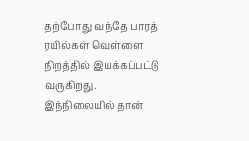தற்போது வந்தே பாரத் ரயில்கள் வெள்ளை நிறத்தில் இயக்கப்பட்டு வருகிறது. இந்நிலையில் தான்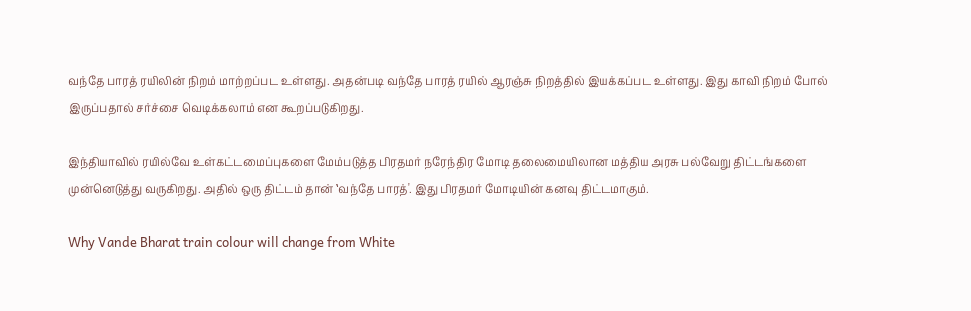வந்தே பாரத் ரயிலின் நிறம் மாற்றப்பட உள்ளது. அதன்படி வந்தே பாரத் ரயில் ஆரஞ்சு நிறத்தில் இயக்கப்பட உள்ளது. இது காவி நிறம் போல் இருப்பதால் சர்ச்சை வெடிக்கலாம் என கூறப்படுகிறது.

இந்தியாவில் ரயில்வே உள்கட்டமைப்புகளை மேம்படுத்த பிரதமர் நரேந்திர மோடி தலைமையிலான மத்திய அரசு பல்வேறு திட்டங்களை முன்னெடுத்து வருகிறது. அதில் ஒரு திட்டம் தான் ‛வந்தே பாரத்'. இது பிரதமர் மோடியின் கனவு திட்டமாகும்.

Why Vande Bharat train colour will change from White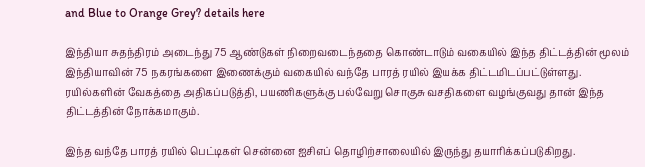and Blue to Orange Grey? details here

இந்தியா சுதந்திரம் அடைந்து 75 ஆண்டுகள் நிறைவடைந்ததை கொண்டாடும் வகையில் இந்த திட்டத்தின் மூலம் இந்தியாவின் 75 நகரங்களை இணைக்கும் வகையில் வந்தே பாரத் ரயில் இயக்க திட்டமிடப்பட்டுள்ளது. ரயில்களின் வேகத்தை அதிகப்படுத்தி, பயணிகளுக்கு பல்வேறு சொகுசு வசதிகளை வழங்குவது தான் இந்த திட்டத்தின் நோக்கமாகும்.

இந்த வந்தே பாரத் ரயில் பெட்டிகள் சென்னை ஐசிஎப் தொழிற்சாலையில் இருந்து தயாரிக்கப்படுகிறது.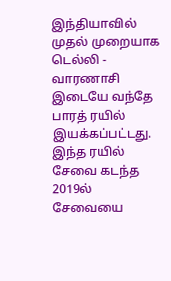இந்தியாவில் முதல் முறையாக டெல்லி - வாரணாசி இடையே வந்தே பாரத் ரயில் இயக்கப்பட்டது. இந்த ரயில் சேவை கடந்த 2019ல் சேவையை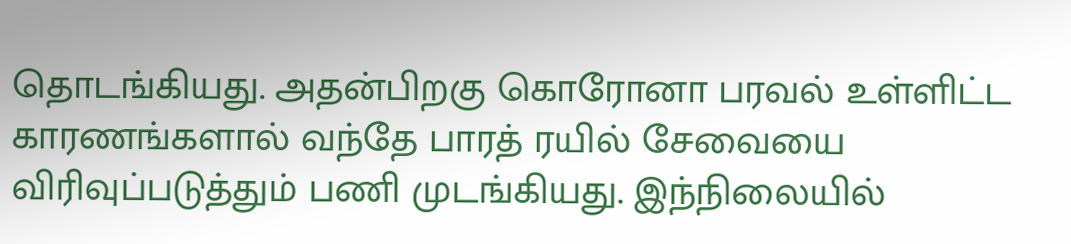தொடங்கியது. அதன்பிறகு கொரோனா பரவல் உள்ளிட்ட காரணங்களால் வந்தே பாரத் ரயில் சேவையை விரிவுப்படுத்தும் பணி முடங்கியது. இந்நிலையில்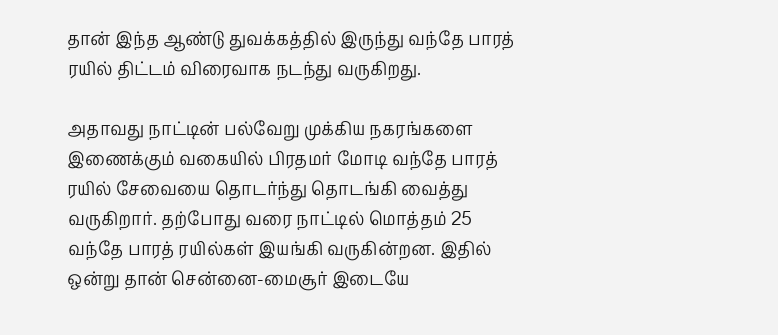தான் இந்த ஆண்டு துவக்கத்தில் இருந்து வந்தே பாரத் ரயில் திட்டம் விரைவாக நடந்து வருகிறது.

அதாவது நாட்டின் பல்வேறு முக்கிய நகரங்களை இணைக்கும் வகையில் பிரதமர் மோடி வந்தே பாரத் ரயில் சேவையை தொடர்ந்து தொடங்கி வைத்து வருகிறார். தற்போது வரை நாட்டில் மொத்தம் 25 வந்தே பாரத் ரயில்கள் இயங்கி வருகின்றன. இதில் ஒன்று தான் சென்னை-மைசூர் இடையே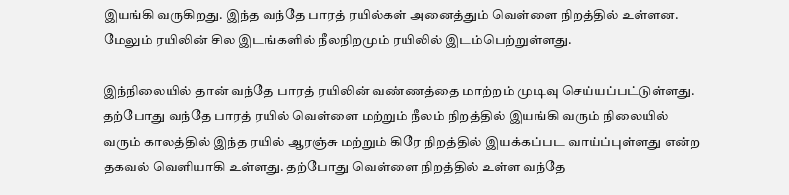இயங்கி வருகிறது. இந்த வந்தே பாரத் ரயில்கள் அனைத்தும் வெள்ளை நிறத்தில் உள்ளன. மேலும் ரயிலின் சில இடங்களில் நீலநிறமும் ரயிலில் இடம்பெற்றுள்ளது.

இந்நிலையில் தான் வந்தே பாரத் ரயிலின் வண்ணத்தை மாற்றம் முடிவு செய்யப்பட்டுள்ளது. தற்போது வந்தே பாரத் ரயில் வெள்ளை மற்றும் நீலம் நிறத்தில் இயங்கி வரும் நிலையில் வரும் காலத்தில் இந்த ரயில் ஆரஞ்சு மற்றும் கிரே நிறத்தில் இயக்கப்பட வாய்ப்புள்ளது என்ற தகவல் வெளியாகி உள்ளது. தற்போது வெள்ளை நிறத்தில் உள்ள வந்தே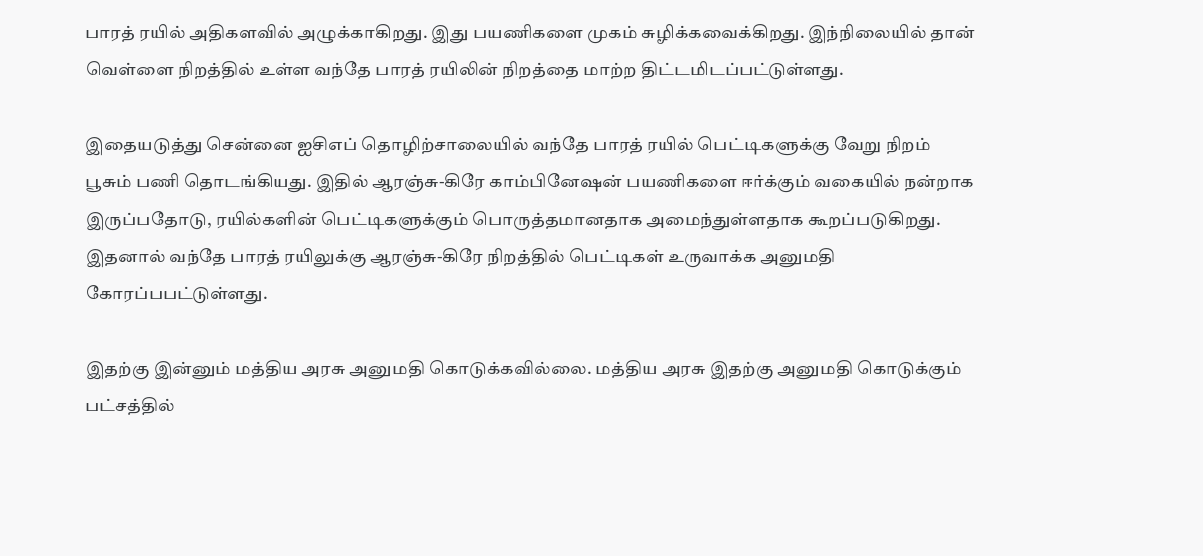பாரத் ரயில் அதிகளவில் அழுக்காகிறது. இது பயணிகளை முகம் சுழிக்கவைக்கிறது. இந்நிலையில் தான் வெள்ளை நிறத்தில் உள்ள வந்தே பாரத் ரயிலின் நிறத்தை மாற்ற திட்டமிடப்பட்டுள்ளது.

இதையடுத்து சென்னை ஐசிஎப் தொழிற்சாலையில் வந்தே பாரத் ரயில் பெட்டிகளுக்கு வேறு நிறம் பூசும் பணி தொடங்கியது. இதில் ஆரஞ்சு-கிரே காம்பினேஷன் பயணிகளை ஈர்க்கும் வகையில் நன்றாக இருப்பதோடு, ரயில்களின் பெட்டிகளுக்கும் பொருத்தமானதாக அமைந்துள்ளதாக கூறப்படுகிறது. இதனால் வந்தே பாரத் ரயிலுக்கு ஆரஞ்சு-கிரே நிறத்தில் பெட்டிகள் உருவாக்க அனுமதி கோரப்பபட்டுள்ளது.

இதற்கு இன்னும் மத்திய அரசு அனுமதி கொடுக்கவில்லை. மத்திய அரசு இதற்கு அனுமதி கொடுக்கும் பட்சத்தில்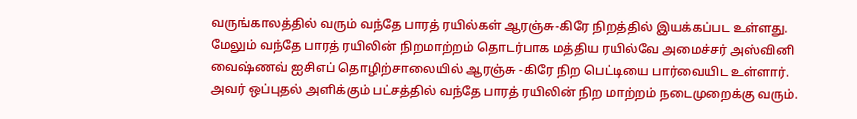வருங்காலத்தில் வரும் வந்தே பாரத் ரயில்கள் ஆரஞ்சு-கிரே நிறத்தில் இயக்கப்பட உள்ளது. மேலும் வந்தே பாரத் ரயிலின் நிறமாற்றம் தொடர்பாக மத்திய ரயில்வே அமைச்சர் அஸ்வினி வைஷ்ணவ் ஐசிஎப் தொழிற்சாலையில் ஆரஞ்சு -கிரே நிற பெட்டியை பார்வையிட உள்ளார். அவர் ஒப்புதல் அளிக்கும் பட்சத்தில் வந்தே பாரத் ரயிலின் நிற மாற்றம் நடைமுறைக்கு வரும்.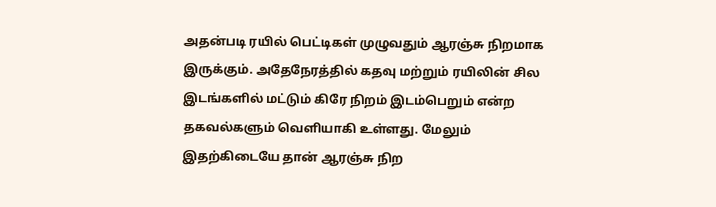அதன்படி ரயில் பெட்டிகள் முழுவதும் ஆரஞ்சு நிறமாக இருக்கும். அதேநேரத்தில் கதவு மற்றும் ரயிலின் சில இடங்களில் மட்டும் கிரே நிறம் இடம்பெறும் என்ற தகவல்களும் வெளியாகி உள்ளது. மேலும் இதற்கிடையே தான் ஆரஞ்சு நிற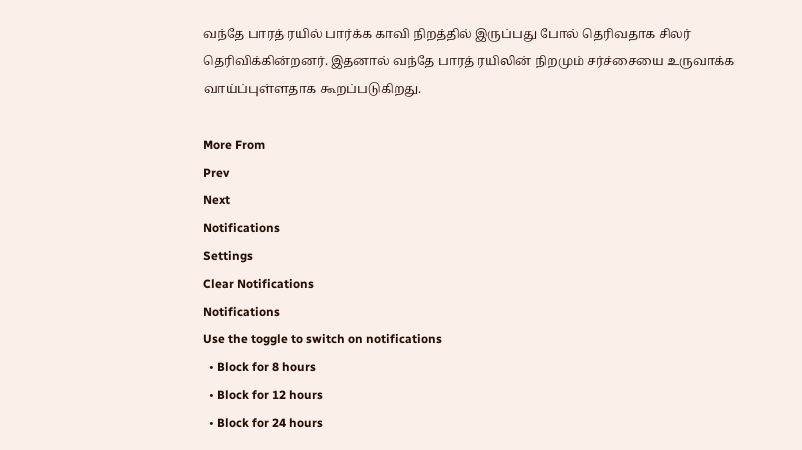வந்தே பாரத் ரயில் பார்க்க காவி நிறத்தில் இருப்பது போல் தெரிவதாக சிலர் தெரிவிக்கின்றனர். இதனால் வந்தே பாரத் ரயிலின் நிறமும் சர்ச்சையை உருவாக்க வாய்ப்புள்ளதாக கூறப்படுகிறது.

More From
Prev
Next
Notifications
Settings
Clear Notifications
Notifications
Use the toggle to switch on notifications
  • Block for 8 hours
  • Block for 12 hours
  • Block for 24 hours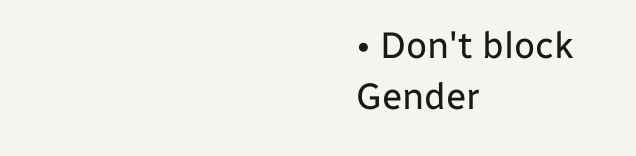• Don't block
Gender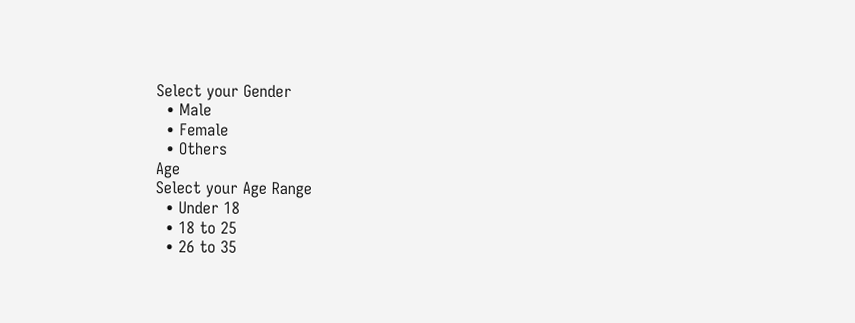Select your Gender
  • Male
  • Female
  • Others
Age
Select your Age Range
  • Under 18
  • 18 to 25
  • 26 to 35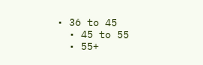• 36 to 45
  • 45 to 55
  • 55+